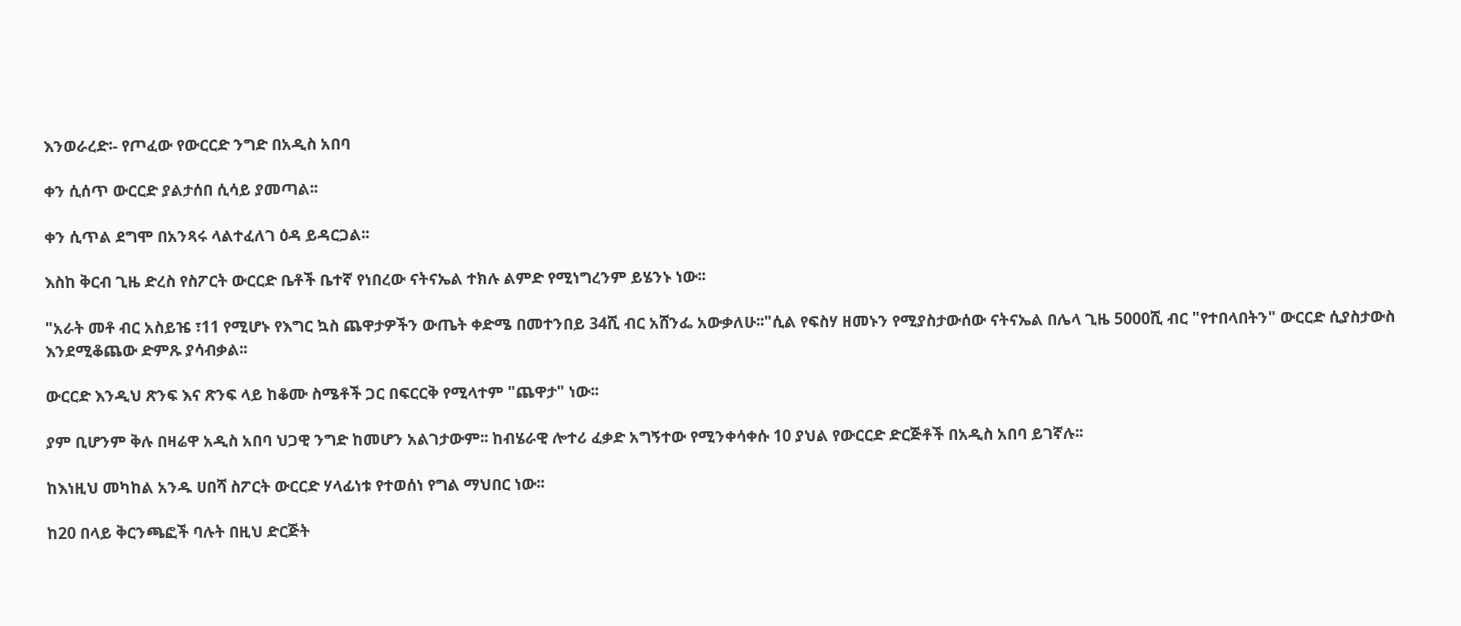እንወራረድ፡- የጦፈው የውርርድ ንግድ በአዲስ አበባ

ቀን ሲሰጥ ውርርድ ያልታሰበ ሲሳይ ያመጣል፡፡

ቀን ሲጥል ደግሞ በአንጻሩ ላልተፈለገ ዕዳ ይዳርጋል፡፡

እስከ ቅርብ ጊዜ ድረስ የስፖርት ውርርድ ቤቶች ቤተኛ የነበረው ናትናኤል ተክሉ ልምድ የሚነግረንም ይሄንኑ ነው፡፡

"አራት መቶ ብር አስይዤ ፣11 የሚሆኑ የእግር ኳስ ጨዋታዎችን ውጤት ቀድሜ በመተንበይ 34ሺ ብር አሸንፌ አውቃለሁ፡፡"ሲል የፍስሃ ዘመኑን የሚያስታውሰው ናትናኤል በሌላ ጊዜ 5000ሺ ብር "የተበላበትን" ውርርድ ሲያስታውስ እንደሚቆጨው ድምጹ ያሳብቃል፡፡

ውርርድ እንዲህ ጽንፍ እና ጽንፍ ላይ ከቆሙ ስሜቶች ጋር በፍርርቅ የሚላተም "ጨዋታ" ነው፡፡

ያም ቢሆንም ቅሉ በዛሬዋ አዲስ አበባ ህጋዊ ንግድ ከመሆን አልገታውም፡፡ ከብሄራዊ ሎተሪ ፈቃድ አግኝተው የሚንቀሳቀሱ 10 ያህል የውርርድ ድርጅቶች በአዲስ አበባ ይገኛሉ፡፡

ከእነዚህ መካከል አንዱ ሀበሻ ስፖርት ውርርድ ሃላፊነቱ የተወሰነ የግል ማህበር ነው፡፡

ከ20 በላይ ቅርንጫፎች ባሉት በዚህ ድርጅት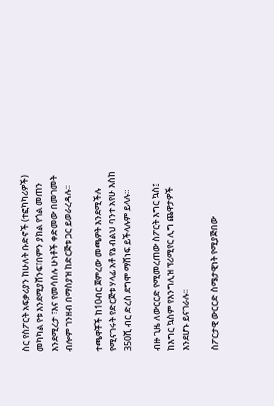ስር የስፖርት አፍቃሪያን ከሁለት ቡድኖች (ተፎካካሪዎች) መካካል የቱ እንደሚያሸንፍ፣በምን ያክል የጎል መጠን እንደሚረታ ፣እና የመሳሰሉ ሁነቶች ቀድመው በመገመት ብሎም ገንዘብ በማስያዝ ከድርጅቱ ጋር ይወራረዳሉ፡፡

ተጫዋቾች ከ10ብር ጀምረው መጫዎት እንደሚችሉ የሚናገሩት የድርጅቱ ሃላፊ አቶ የኔ ብልህ ባንተ አየሁ እስከ 350ሺ ብር ድረስ ደግሞ ማሸነፍ ይችላሉም ይላሉ።

ብዙ ጊዜ ለውርርድ የሚመረጠው ስፖርት እግር ኳስ፤ ከእግር ኳስም የእንግሊዝ ፕሪሚየር ሊግ ጨዋታዎች እንደሆኑ ይናገራሉ፡፡

ስፖርታዊ ውርርድ ስሜታዊነት የሚያጅበው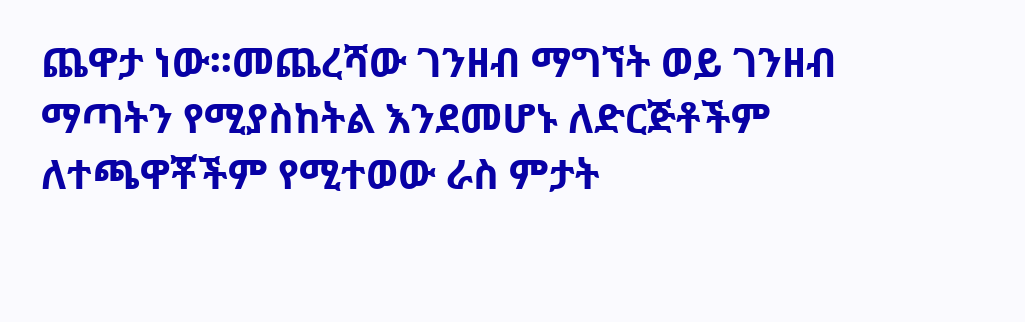ጨዋታ ነው፡፡መጨረሻው ገንዘብ ማግኘት ወይ ገንዘብ ማጣትን የሚያስከትል እንደመሆኑ ለድርጅቶችም ለተጫዋቾችም የሚተወው ራስ ምታት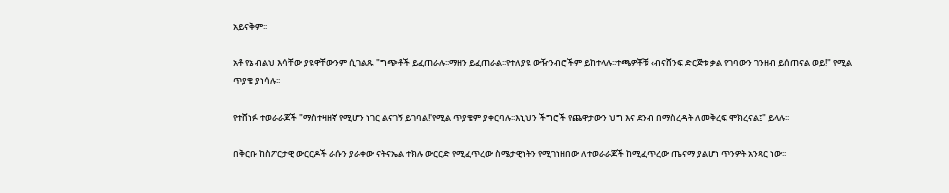አይናቅም፡፡

አቶ የኔ ብልህ እሳቸው ያዩዋቸውንም ሲገልጹ "ግጭቶች ይፈጠራሉ፡፡ማዘን ይፈጠራል፡፡የተለያዩ ውዥንብሮችም ይከተላሉ፡፡ተጫዎቾቹ ‹ብናሸንፍ ድርጅቱ ቃል የገባውን ገንዘብ ይሰጠናል ወይ!" የሚል ጥያቄ ያነሳሉ፡፡

የተሸነፉ ተወራራጆች "ማስተዛዘኛ የሚሆን ነገር ልናገኝ ይገባል!'የሚል ጥያቄም ያቀርባሉ፡፡እኒህን ችግሮች የጨዋታውን ህግ እና ደንብ በማስረዳት ለመቅረፍ ሞክረናል፤" ይላሉ፡፡

በቅርቡ ከስፖርታዊ ውርርዶች ራሱን ያራቀው ናትናኤል ተክሉ ውርርድ የሚፈጥረው ስሜታዊነትን የሚገነዘበው ለተወራራጆች ከሚፈጥረው ጤናማ ያልሆነ ጥንዎት አንጻር ነው፡፡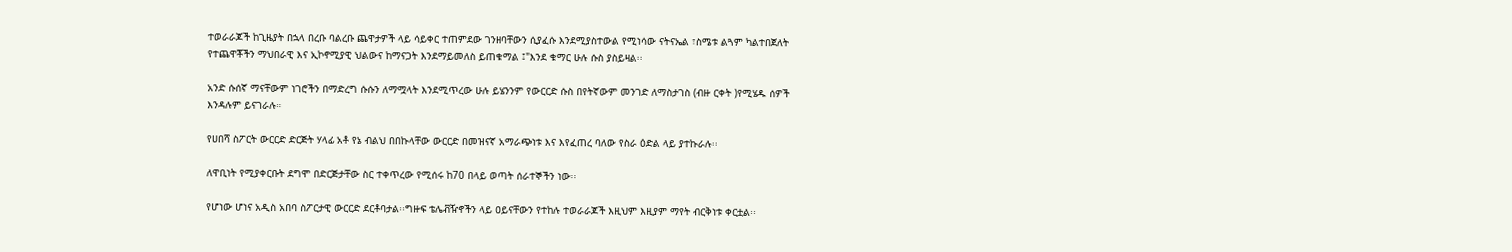ተወራራጆች ከጊዜያት በኋላ በረቡ ባልረቡ ጨዋታዎች ላይ ሳይቀር ተጠምደው ገንዘባቸውን ሲያፈሱ እንደሚያስተውል የሚነሳው ናትናኤል ፣ስሜቱ ልጓም ካልተበጀለት የተጨዋቾችን ማህበራዊ እና ኢኮኖሚያዊ ህልውና ከማናጋት እንደማይመለስ ይጠቁማል ፤"እንደ ቁማር ሁሉ ሱስ ያስይዛል፡፡

አንድ ሱሰኛ ማናቸውም ነገሮችን በማድረግ ሱሱን ለማሟላት እንደሚጥረው ሁሉ ይሄንንም የውርርድ ሱስ በየትኛውም መንገድ ለማስታገስ (ብዙ ርቀት )የሚሄዱ ሰዎች እንዳሉም ይናገራሉ።

የሀበሻ ስፖርት ውርርድ ድርጅት ሃላፊ አቶ የኔ ብልህ በበኩላቸው ውርርድ በመዝናኛ አማራጭነቱ እና እየፈጠረ ባለው የስራ ዕድል ላይ ያተኩራሉ፡፡

ለዋቢነት የሚያቀርቡት ደግሞ በድርጅታቸው ስር ተቀጥረው የሚሰሩ ከ70 በላይ ወጣት ሰራተኞችን ነው፡፡

የሆነው ሆነና አዲስ አበባ ስፖርታዊ ውርርድ ደርቶባታል፡፡ግዙፍ ቴሌቭዥኖችን ላይ ዐይናቸውን የተከሉ ተወራራጆች እዚህም እዚያም ማየት ብርቅነቱ ቀርቷል፡፡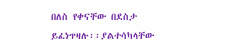በለስ የቀናቸው በደስታ ይፈነጥዛሉ፡፡ያልተሳካላቸው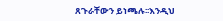ጸጉራቸውን ይነጫሉ፡፡እንዲህ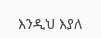እንዲህ እያለ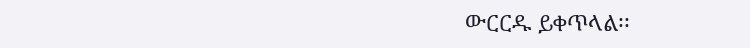ውርርዱ ይቀጥላል፡፡